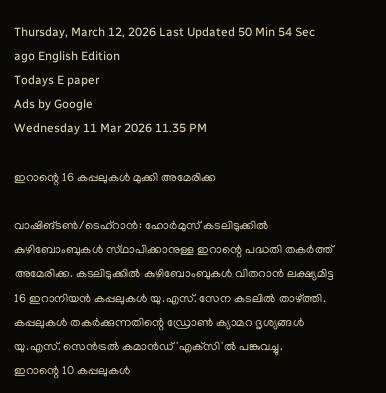Thursday, March 12, 2026 Last Updated 50 Min 54 Sec ago English Edition
Todays E paper
Ads by Google
Wednesday 11 Mar 2026 11.35 PM

ഇറാന്റെ 16 കപ്പലുകള്‍ മുക്കി അമേരിക്ക

വാഷിങ്‌ടണ്‍/ടെഹ്‌റാന്‍: ഹോര്‍മുസ്‌ കടലിടുക്കില്‍ കുഴിബോംബുകള്‍ സ്‌ഥാപിക്കാനുള്ള ഇറാന്റെ പദ്ധതി തകര്‍ത്ത്‌ അമേരിക്ക. കടലിടുക്കില്‍ കുഴിബോംബുകള്‍ വിതറാന്‍ ലക്ഷ്യമിട്ട 16 ഇറാനിയന്‍ കപ്പലുകള്‍ യു.എസ്‌. സേന കടലില്‍ താഴ്‌ത്തി. കപ്പലുകള്‍ തകര്‍ക്കുന്നതിന്റെ ഡ്രോണ്‍ ക്യാമറ ദൃശ്യങ്ങള്‍ യു.എസ്‌. സെന്‍ട്രല്‍ കമാന്‍ഡ്‌ 'എക്‌സി'ല്‍ പങ്കുവച്ചു.
ഇറാന്റെ 10 കപ്പലുകള്‍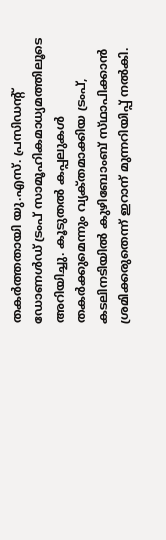തകര്‍ത്തതായി യു.എസ്‌. പ്രസിഡന്റ്‌ ഡോണള്‍ഡ്‌ ട്രംപ്‌ സാമൂഹികമാധ്യമത്തിലൂടെ അറിയിച്ചു. കൂടുതല്‍ കപ്പലുകള്‍ തകര്‍ക്കുമെന്നും വ്യക്‌തമാക്കിയ ട്രംപ്‌, കടലിനടിയില്‍ കുഴിബോംബ്‌ സ്‌ഥാപിക്കാന്‍ ശ്രമിക്കരുതെന്ന്‌ ഇറാന്‌ മുന്നറിയിപ്പ്‌ നല്‍കി.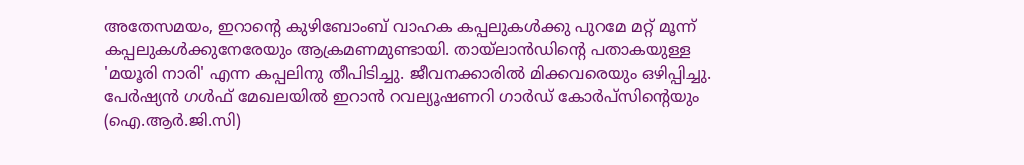അതേസമയം, ഇറാന്റെ കുഴിബോംബ്‌ വാഹക കപ്പലുകള്‍ക്കു പുറമേ മറ്റ്‌ മൂന്ന്‌ കപ്പലുകള്‍ക്കുനേരേയും ആക്രമണമുണ്ടായി. തായ്‌ലാന്‍ഡിന്റെ പതാകയുള്ള 'മയൂരി നാരി' എന്ന കപ്പലിനു തീപിടിച്ചു. ജീവനക്കാരില്‍ മിക്കവരെയും ഒഴിപ്പിച്ചു.
പേര്‍ഷ്യന്‍ ഗള്‍ഫ്‌ മേഖലയില്‍ ഇറാന്‍ റവല്യൂഷണറി ഗാര്‍ഡ്‌ കോര്‍പ്‌സിന്റെയും (ഐ.ആര്‍.ജി.സി)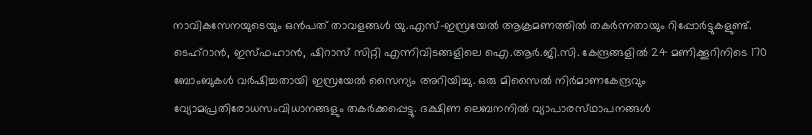നാവികസേനയുടെയും ഒന്‍പത്‌ താവളങ്ങള്‍ യു.എസ്‌-ഇസ്രയേല്‍ ആക്രമണത്തില്‍ തകര്‍ന്നതായും റിപ്പോര്‍ട്ടുകളുണ്ട്‌. ടെഹ്‌റാന്‍, ഇസ്‌ഫഹാന്‍, ഷിറാസ്‌ സിറ്റി എന്നിവിടങ്ങളിലെ ഐ.ആര്‍.ജി.സി. കേന്ദ്രങ്ങളില്‍ 24 മണിക്കൂറിനിടെ 170 ബോംബുകള്‍ വര്‍ഷിച്ചതായി ഇസ്രയേല്‍ സൈന്യം അറിയിച്ചു. ഒരു മിസൈല്‍ നിര്‍മാണകേന്ദ്രവും വ്യോമപ്രതിരോധസംവിധാനങ്ങളും തകര്‍ക്കപ്പെട്ടു. ദക്ഷിണ ലെബനനില്‍ വ്യാപാരസ്‌ഥാപനങ്ങള്‍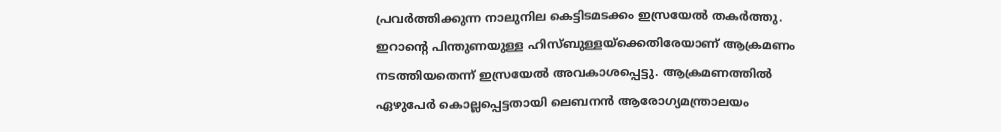പ്രവര്‍ത്തിക്കുന്ന നാലുനില കെട്ടിടമടക്കം ഇസ്രയേല്‍ തകര്‍ത്തു. ഇറാന്റെ പിന്തുണയുള്ള ഹിസ്‌ബുള്ളയ്‌ക്കെതിരേയാണ്‌ ആക്രമണം നടത്തിയതെന്ന്‌ ഇസ്രയേല്‍ അവകാശപ്പെട്ടു. ആക്രമണത്തില്‍ ഏഴുപേര്‍ കൊല്ലപ്പെട്ടതായി ലെബനന്‍ ആരോഗ്യമന്ത്രാലയം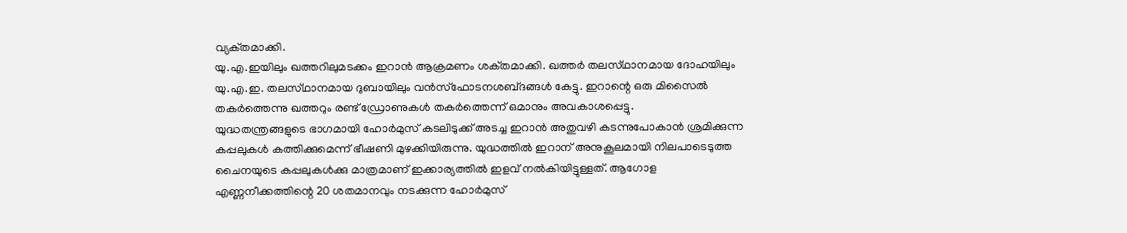വ്യക്‌തമാക്കി.
യു.എ.ഇയിലും ഖത്തറിലുമടക്കം ഇറാന്‍ ആക്രമണം ശക്‌തമാക്കി. ഖത്തര്‍ തലസ്‌ഥാനമായ ദോഹയിലും യു.എ.ഇ. തലസ്‌ഥാനമായ ദുബായിലും വന്‍സ്‌ഫോടനശബ്‌ദങ്ങള്‍ കേട്ടു. ഇറാന്റെ ഒരു മിസൈല്‍ തകര്‍ത്തെന്നു ഖത്തറും രണ്ട്‌ ഡ്രോണുകള്‍ തകര്‍ത്തെന്ന്‌ ഒമാനും അവകാശപ്പെട്ടു.
യുദ്ധതന്ത്രങ്ങളുടെ ഭാഗമായി ഹോര്‍മുസ്‌ കടലിടുക്ക്‌ അടച്ച ഇറാന്‍ അതുവഴി കടന്നുപോകാന്‍ ശ്രമിക്കുന്ന കപ്പലുകള്‍ കത്തിക്കുമെന്ന്‌ ഭീഷണി മുഴക്കിയിരുന്നു. യുദ്ധത്തില്‍ ഇറാന്‌ അനുകൂലമായി നിലപാടെടുത്ത ചൈനയുടെ കപ്പലുകള്‍ക്കു മാത്രമാണ്‌ ഇക്കാര്യത്തില്‍ ഇളവ്‌ നല്‍കിയിട്ടുള്ളത്‌. ആഗോള എണ്ണനീക്കത്തിന്റെ 20 ശതമാനവും നടക്കുന്ന ഹോര്‍മുസ്‌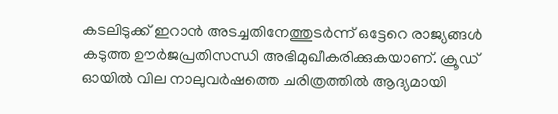കടലിടുക്ക്‌ ഇറാന്‍ അടച്ചതിനേത്തുടര്‍ന്ന്‌ ഒട്ടേറെ രാജ്യങ്ങള്‍ കടുത്ത ഊര്‍ജപ്രതിസന്ധി അഭിമുഖീകരിക്കുകയാണ്‌. ക്രൂഡ്‌ ഓയില്‍ വില നാലുവര്‍ഷത്തെ ചരിത്രത്തില്‍ ആദ്യമായി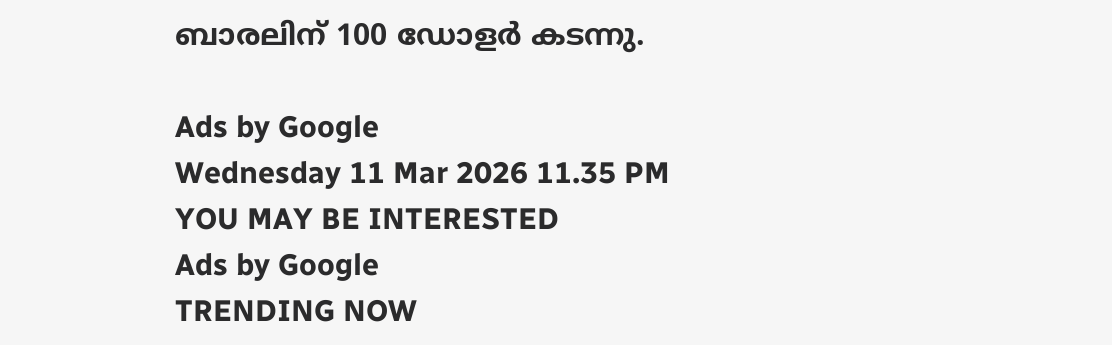ബാരലിന്‌ 100 ഡോളര്‍ കടന്നു.

Ads by Google
Wednesday 11 Mar 2026 11.35 PM
YOU MAY BE INTERESTED
Ads by Google
TRENDING NOW